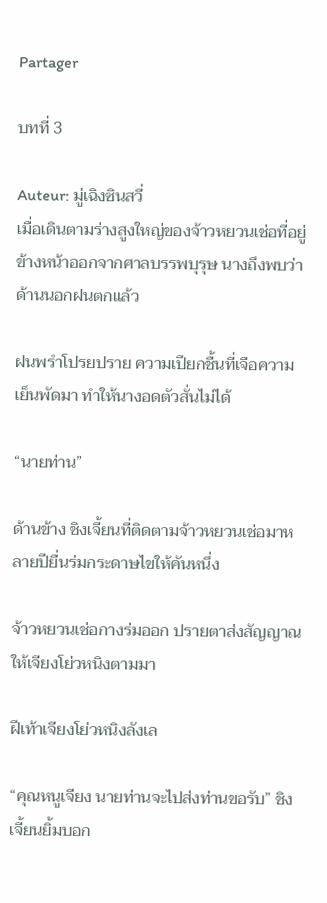Partager

บทที่ 3

Auteur: มู่เฉิงซินสวี่
เมื่อเดินตามร่างสูงใหญ่ของจ้าวหยวนเช่อที่อยู่ข้างหน้าออกจากศาลบรรพบุรุษ นางถึงพบว่าด้านนอกฝนตกแล้ว

ฝนพรำโปรยปราย ความเปียกชื้นที่เจือความเย็นพัดมา ทำให้นางอดตัวสั่นไม่ได้

“นายท่าน”

ด้านข้าง ชิงเจี้ยนที่ติดตามจ้าวหยวนเช่อมาหลายปียื่นร่มกระดาษไขให้คันหนึ่ง

จ้าวหยวนเช่อกางร่มออก ปรายตาส่งสัญญาณให้เจียงโย่วหนิงตามมา

ฝีเท้าเจียงโย่วหนิงลังเล

“คุณหนูเจียง นายท่านจะไปส่งท่านขอรับ” ชิงเจี้ยนยิ้มบอก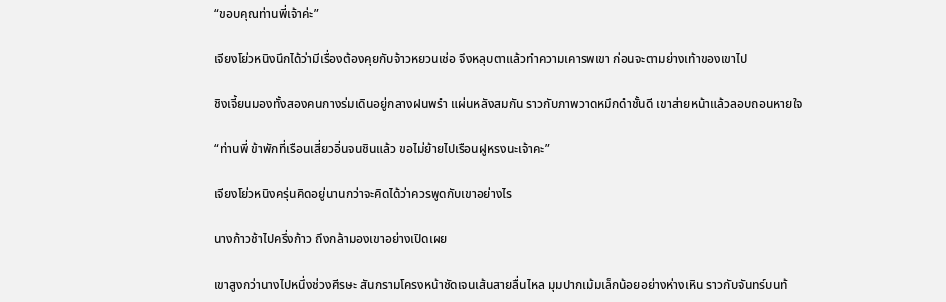“ขอบคุณท่านพี่เจ้าค่ะ”

เจียงโย่วหนิงนึกได้ว่ามีเรื่องต้องคุยกับจ้าวหยวนเช่อ จึงหลุบตาแล้วทำความเคารพเขา ก่อนจะตามย่างเท้าของเขาไป

ชิงเจี้ยนมองทั้งสองคนกางร่มเดินอยู่กลางฝนพรำ แผ่นหลังสมกัน ราวกับภาพวาดหมึกดำชั้นดี เขาส่ายหน้าแล้วลอบถอนหายใจ

“ท่านพี่ ข้าพักที่เรือนเสี่ยวอิ่นจนชินแล้ว ขอไม่ย้ายไปเรือนฝูหรงนะเจ้าคะ”

เจียงโย่วหนิงครุ่นคิดอยู่นานกว่าจะคิดได้ว่าควรพูดกับเขาอย่างไร

นางก้าวช้าไปครึ่งก้าว ถึงกล้ามองเขาอย่างเปิดเผย

เขาสูงกว่านางไปหนึ่งช่วงศีรษะ สันกรามโครงหน้าชัดเจนเส้นสายลื่นไหล มุมปากเม้มเล็กน้อยอย่างห่างเหิน ราวกับจันทร์บนท้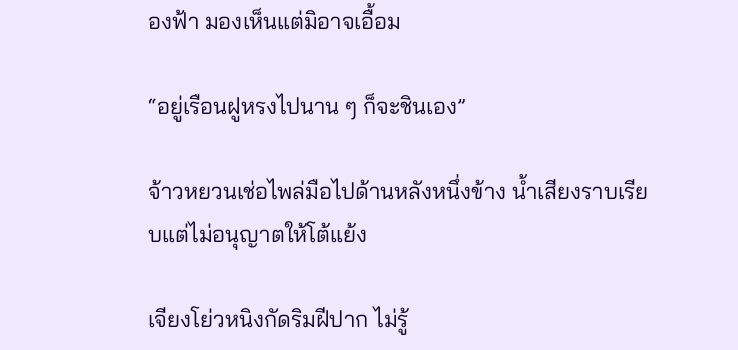องฟ้า มองเห็นแต่มิอาจเอื้อม

“อยู่เรือนฝูหรงไปนาน ๆ ก็จะชินเอง”

จ้าวหยวนเช่อไพล่มือไปด้านหลังหนึ่งข้าง น้ำเสียงราบเรียบแต่ไม่อนุญาตให้โต้แย้ง

เจียงโย่วหนิงกัดริมฝีปาก ไม่รู้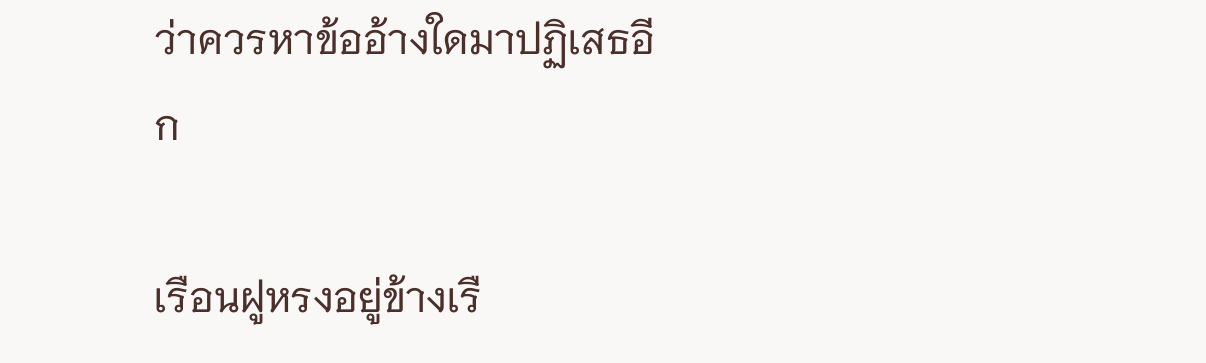ว่าควรหาข้ออ้างใดมาปฏิเสธอีก

เรือนฝูหรงอยู่ข้างเรื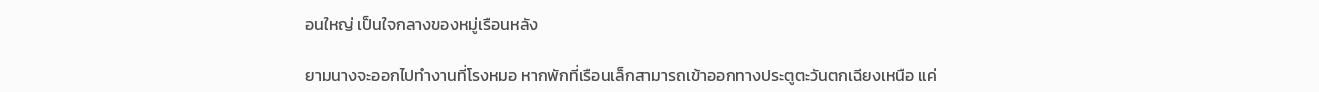อนใหญ่ เป็นใจกลางของหมู่เรือนหลัง

ยามนางจะออกไปทำงานที่โรงหมอ หากพักที่เรือนเล็กสามารถเข้าออกทางประตูตะวันตกเฉียงเหนือ แค่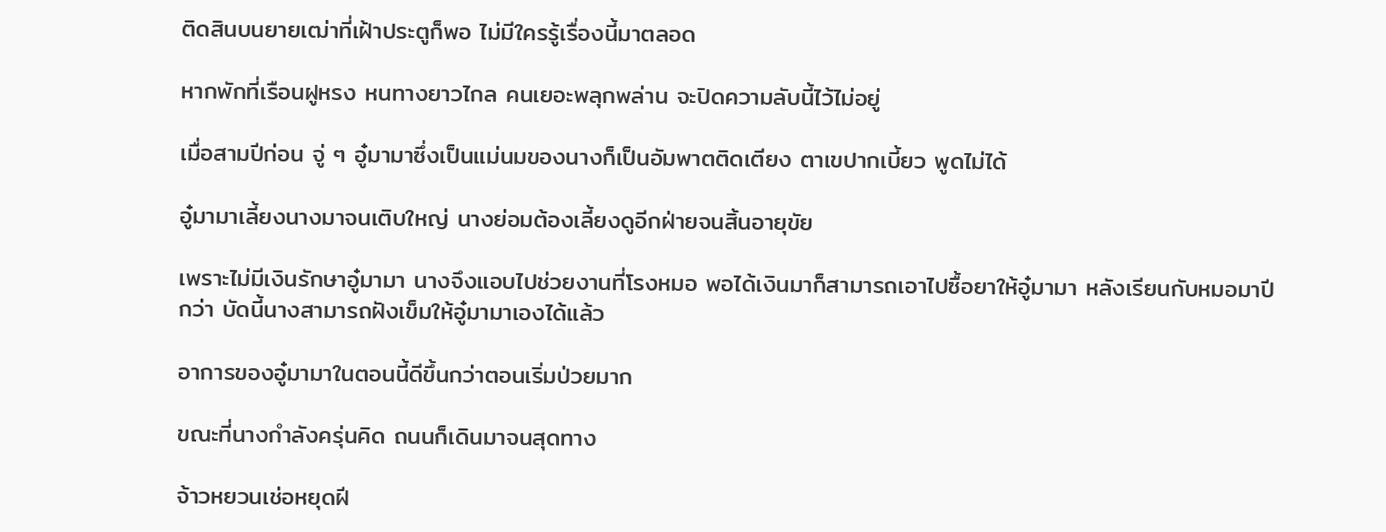ติดสินบนยายเฒ่าที่เฝ้าประตูก็พอ ไม่มีใครรู้เรื่องนี้มาตลอด

หากพักที่เรือนฝูหรง หนทางยาวไกล คนเยอะพลุกพล่าน จะปิดความลับนี้ไว้ไม่อยู่

เมื่อสามปีก่อน จู่ ๆ อู๋มามาซึ่งเป็นแม่นมของนางก็เป็นอัมพาตติดเตียง ตาเขปากเบี้ยว พูดไม่ได้

อู๋มามาเลี้ยงนางมาจนเติบใหญ่ นางย่อมต้องเลี้ยงดูอีกฝ่ายจนสิ้นอายุขัย

เพราะไม่มีเงินรักษาอู๋มามา นางจึงแอบไปช่วยงานที่โรงหมอ พอได้เงินมาก็สามารถเอาไปซื้อยาให้อู๋มามา หลังเรียนกับหมอมาปีกว่า บัดนี้นางสามารถฝังเข็มให้อู๋มามาเองได้แล้ว

อาการของอู๋มามาในตอนนี้ดีขึ้นกว่าตอนเริ่มป่วยมาก

ขณะที่นางกำลังครุ่นคิด ถนนก็เดินมาจนสุดทาง

จ้าวหยวนเช่อหยุดฝี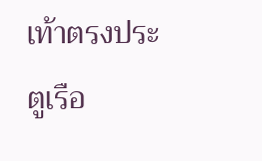เท้าตรงประตูเรือ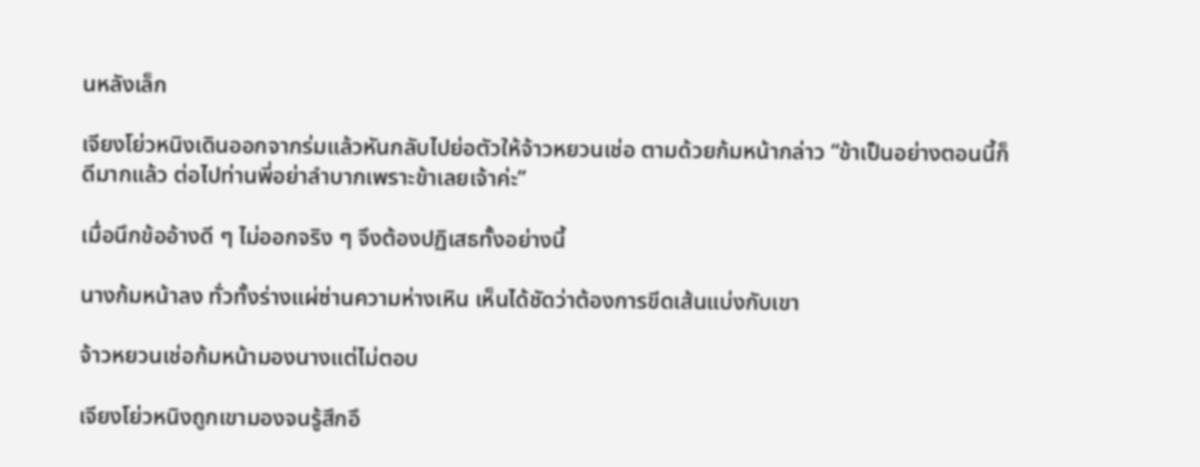นหลังเล็ก

เจียงโย่วหนิงเดินออกจากร่มแล้วหันกลับไปย่อตัวให้จ้าวหยวนเช่อ ตามด้วยก้มหน้ากล่าว “ข้าเป็นอย่างตอนนี้ก็ดีมากแล้ว ต่อไปท่านพี่อย่าลำบากเพราะข้าเลยเจ้าค่ะ”

เมื่อนึกข้ออ้างดี ๆ ไม่ออกจริง ๆ จึงต้องปฏิเสธทั้งอย่างนี้

นางก้มหน้าลง ทั่วทั้งร่างแผ่ซ่านความห่างเหิน เห็นได้ชัดว่าต้องการขีดเส้นแบ่งกับเขา

จ้าวหยวนเช่อก้มหน้ามองนางแต่ไม่ตอบ

เจียงโย่วหนิงถูกเขามองจนรู้สึกอึ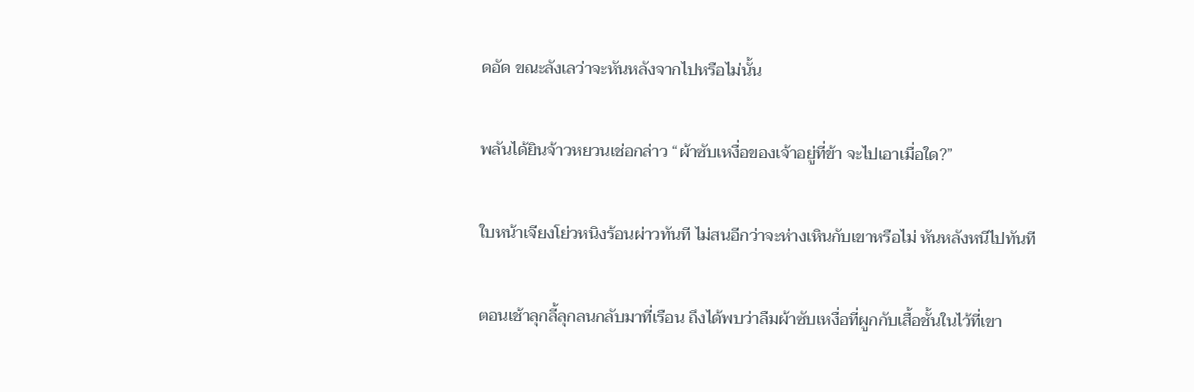ดอัด ขณะลังเลว่าจะหันหลังจากไปหรือไม่นั้น

พลันได้ยินจ้าวหยวนเช่อกล่าว “ผ้าซับเหงื่อของเจ้าอยู่ที่ข้า จะไปเอาเมื่อใด?”

ใบหน้าเจียงโย่วหนิงร้อนผ่าวทันที ไม่สนอีกว่าจะห่างเหินกับเขาหรือไม่ หันหลังหนีไปทันที

ตอนเช้าลุกลี้ลุกลนกลับมาที่เรือน ถึงได้พบว่าลืมผ้าซับเหงื่อที่ผูกกับเสื้อชั้นในไว้ที่เขา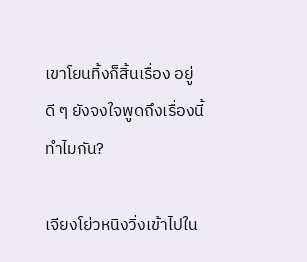เขาโยนทิ้งก็สิ้นเรื่อง อยู่ดี ๆ ยังจงใจพูดถึงเรื่องนี้ทำไมกัน?

เจียงโย่วหนิงวิ่งเข้าไปใน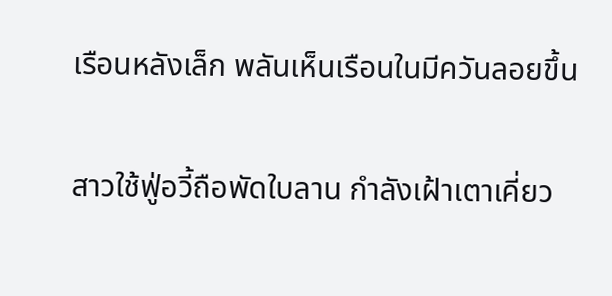เรือนหลังเล็ก พลันเห็นเรือนในมีควันลอยขึ้น

สาวใช้ฟู่อวี้ถือพัดใบลาน กำลังเฝ้าเตาเคี่ยว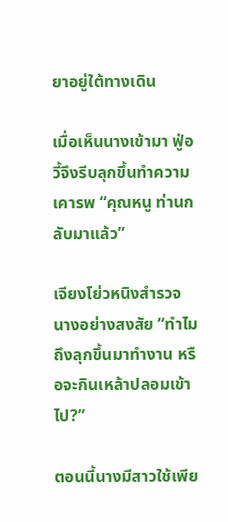ยาอยู่ใต้ทางเดิน

เมื่อเห็นนางเข้ามา ฟู่อวี้จึงรีบลุกขึ้นทำความเคารพ “คุณหนู ท่านกลับมาแล้ว”

เจียงโย่วหนิงสำรวจนางอย่างสงสัย “ทำไมถึงลุกขึ้นมาทำงาน หรือจะกินเหล้าปลอมเข้าไป?”

ตอนนี้นางมีสาวใช้เพีย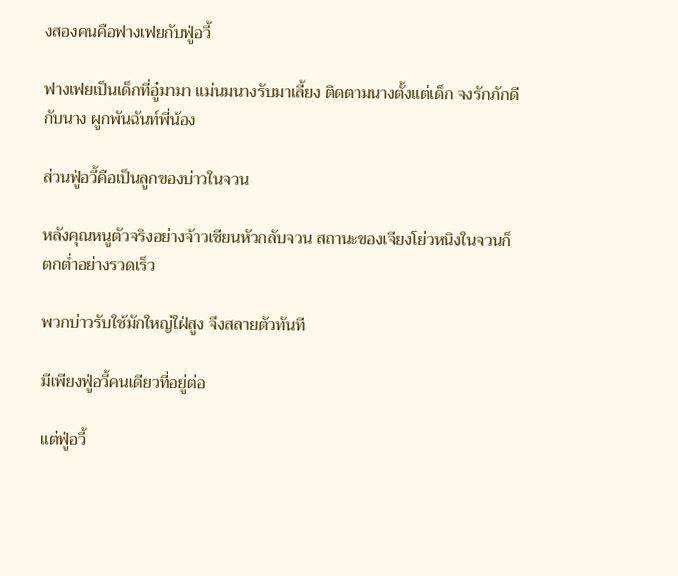งสองคนคือฟางเฟยกับฟู่อวี้

ฟางเฟยเป็นเด็กที่อู๋มามา แม่นมนางรับมาเลี้ยง ติดตามนางตั้งแต่เด็ก จงรักภักดีกับนาง ผูกพันฉันท์พี่น้อง

ส่วนฟู่อวี้คือเป็นลูกของบ่าวในจวน

หลังคุณหนูตัวจริงอย่างจ้าวเชียนหัวกลับจวน สถานะของเจียงโย่วหนิงในจวนก็ตกต่ำอย่างรวดเร็ว

พวกบ่าวรับใช้มักใหญ่ใฝ่สูง จึงสลายตัวทันที

มีเพียงฟู่อวี้คนเดียวที่อยู่ต่อ

แต่ฟู่อวี้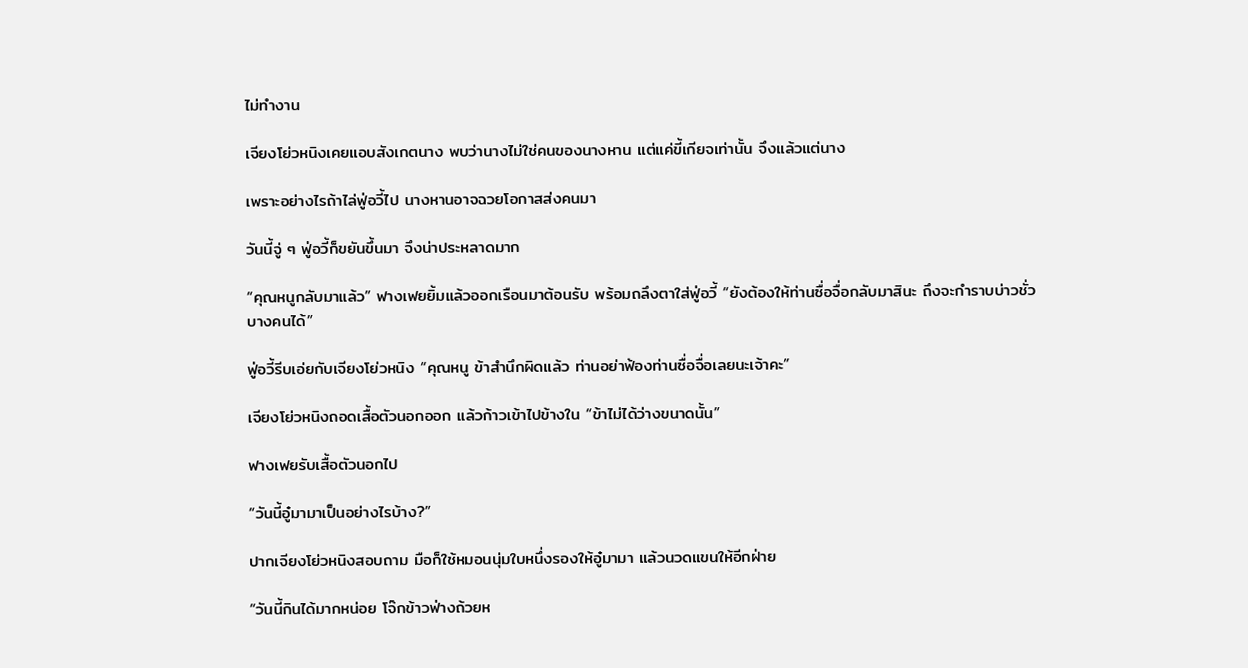ไม่ทำงาน

เจียงโย่วหนิงเคยแอบสังเกตนาง พบว่านางไม่ใช่คนของนางหาน แต่แค่ขี้เกียจเท่านั้น จึงแล้วแต่นาง

เพราะอย่างไรถ้าไล่ฟู่อวี้ไป นางหานอาจฉวยโอกาสส่งคนมา

วันนี้จู่ ๆ ฟู่อวี้ก็ขยันขึ้นมา จึงน่าประหลาดมาก

“คุณหนูกลับมาแล้ว” ฟางเฟยยิ้มแล้วออกเรือนมาต้อนรับ พร้อมถลึงตาใส่ฟู่อวี้ “ยังต้องให้ท่านซื่อจื่อกลับมาสินะ ถึงจะกำราบบ่าวชั่วบางคนได้”

ฟู่อวี้รีบเอ่ยกับเจียงโย่วหนิง “คุณหนู ข้าสำนึกผิดแล้ว ท่านอย่าฟ้องท่านซื่อจื่อเลยนะเจ้าคะ”

เจียงโย่วหนิงถอดเสื้อตัวนอกออก แล้วก้าวเข้าไปข้างใน “ข้าไม่ได้ว่างขนาดนั้น”

ฟางเฟยรับเสื้อตัวนอกไป

“วันนี้อู๋มามาเป็นอย่างไรบ้าง?”

ปากเจียงโย่วหนิงสอบถาม มือก็ใช้หมอนนุ่มใบหนึ่งรองให้อู๋มามา แล้วนวดแขนให้อีกฝ่าย

“วันนี้กินได้มากหน่อย โจ๊กข้าวฟ่างถ้วยห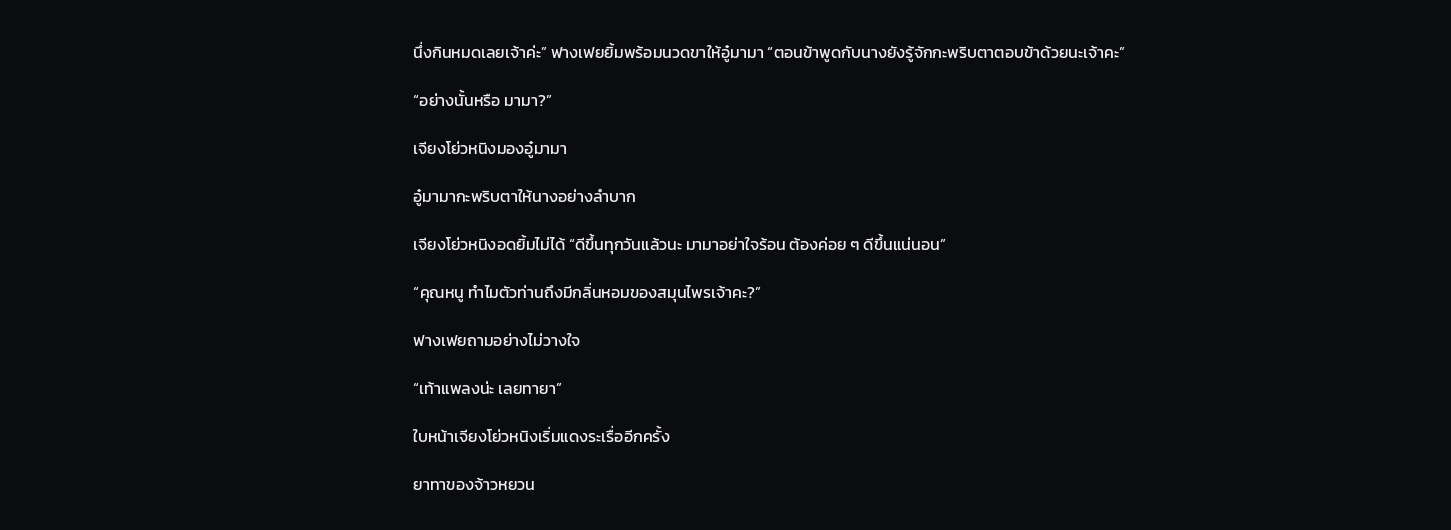นึ่งกินหมดเลยเจ้าค่ะ” ฟางเฟยยิ้มพร้อมนวดขาให้อู๋มามา “ตอนข้าพูดกับนางยังรู้จักกะพริบตาตอบข้าด้วยนะเจ้าคะ”

“อย่างนั้นหรือ มามา?”

เจียงโย่วหนิงมองอู๋มามา

อู๋มามากะพริบตาให้นางอย่างลำบาก

เจียงโย่วหนิงอดยิ้มไม่ได้ “ดีขึ้นทุกวันแล้วนะ มามาอย่าใจร้อน ต้องค่อย ๆ ดีขึ้นแน่นอน”

“คุณหนู ทำไมตัวท่านถึงมีกลิ่นหอมของสมุนไพรเจ้าคะ?”

ฟางเฟยถามอย่างไม่วางใจ

“เท้าแพลงน่ะ เลยทายา”

ใบหน้าเจียงโย่วหนิงเริ่มแดงระเรื่ออีกครั้ง

ยาทาของจ้าวหยวน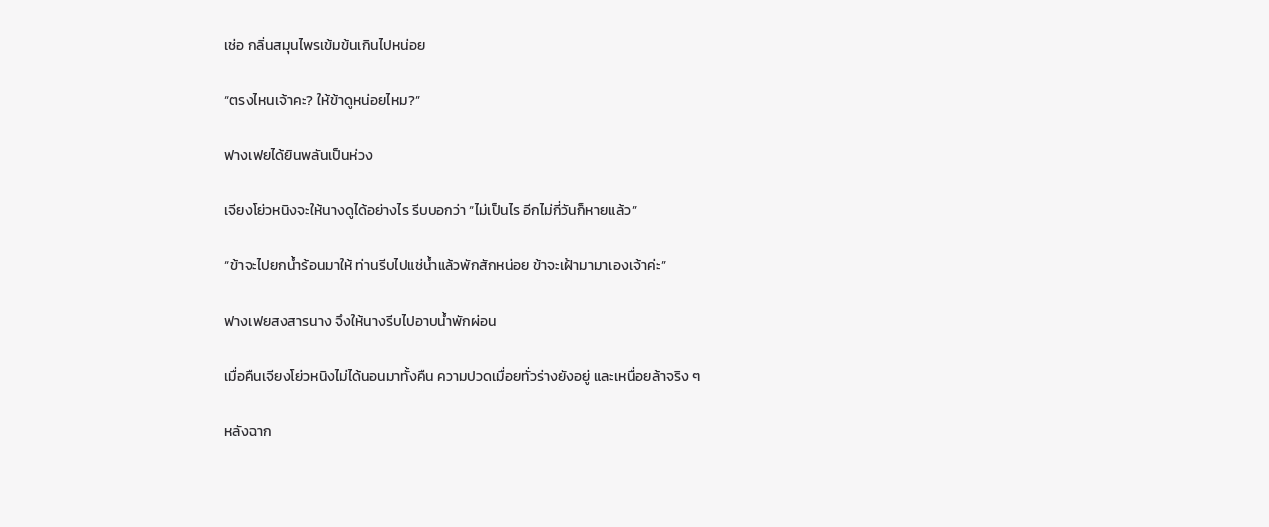เช่อ กลิ่นสมุนไพรเข้มข้นเกินไปหน่อย

“ตรงไหนเจ้าคะ? ให้ข้าดูหน่อยไหม?”

ฟางเฟยได้ยินพลันเป็นห่วง

เจียงโย่วหนิงจะให้นางดูได้อย่างไร รีบบอกว่า “ไม่เป็นไร อีกไม่กี่วันก็หายแล้ว”

“ข้าจะไปยกน้ำร้อนมาให้ ท่านรีบไปแช่น้ำแล้วพักสักหน่อย ข้าจะเฝ้ามามาเองเจ้าค่ะ”

ฟางเฟยสงสารนาง จึงให้นางรีบไปอาบน้ำพักผ่อน

เมื่อคืนเจียงโย่วหนิงไม่ได้นอนมาทั้งคืน ความปวดเมื่อยทั่วร่างยังอยู่ และเหนื่อยล้าจริง ๆ

หลังฉาก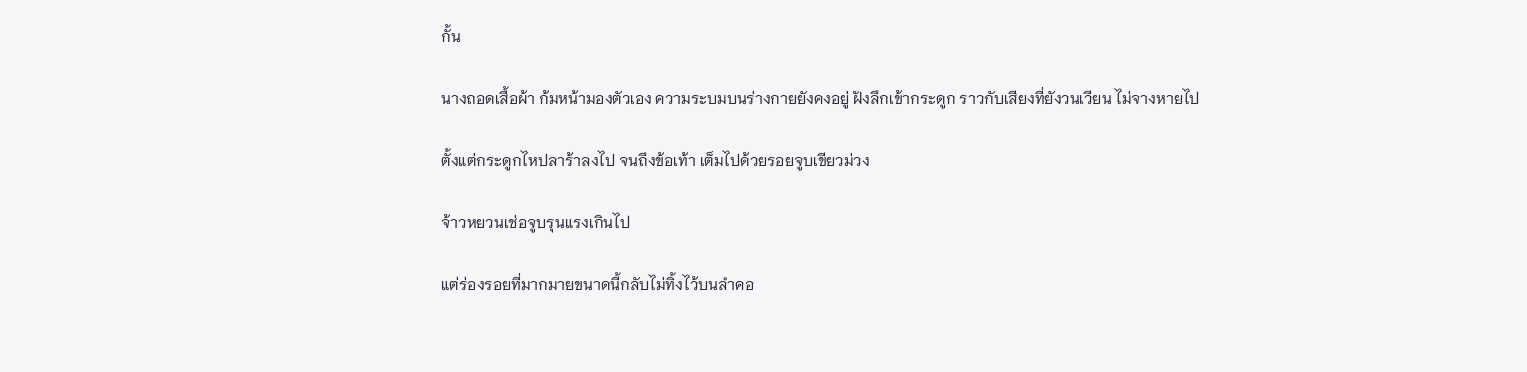กั้น

นางถอดเสื้อผ้า ก้มหน้ามองตัวเอง ความระบมบนร่างกายยังคงอยู่ ฝังลึกเข้ากระดูก ราวกับเสียงที่ยังวนเวียน ไม่จางหายไป

ตั้งแต่กระดูกไหปลาร้าลงไป จนถึงข้อเท้า เต็มไปด้วยรอยจูบเขียวม่วง

จ้าวหยวนเช่อจูบรุนแรงเกินไป

แต่ร่องรอยที่มากมายขนาดนี้กลับไม่ทิ้งไว้บนลำคอ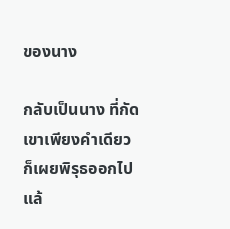ของนาง

กลับเป็นนาง ที่กัดเขาเพียงคำเดียว ก็เผยพิรุธออกไปแล้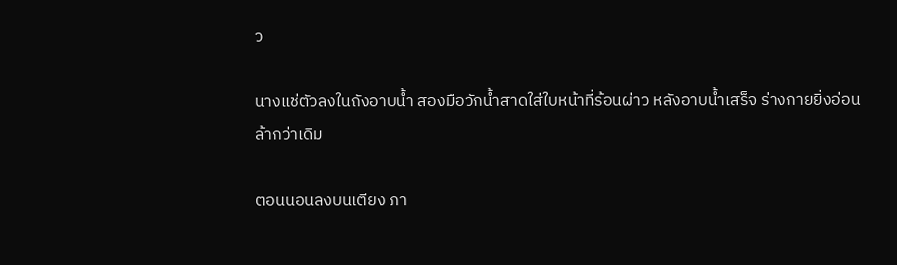ว

นางแช่ตัวลงในถังอาบน้ำ สองมือวักน้ำสาดใส่ใบหน้าที่ร้อนผ่าว หลังอาบน้ำเสร็จ ร่างกายยิ่งอ่อนล้ากว่าเดิม

ตอนนอนลงบนเตียง ภา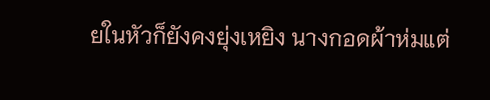ยในหัวก็ยังคงยุ่งเหยิง นางกอดผ้าห่มแต่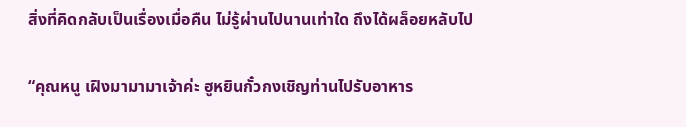สิ่งที่คิดกลับเป็นเรื่องเมื่อคืน ไม่รู้ผ่านไปนานเท่าใด ถึงได้ผล็อยหลับไป

“คุณหนู เฝิงมามามาเจ้าค่ะ ฮูหยินกั๋วกงเชิญท่านไปรับอาหาร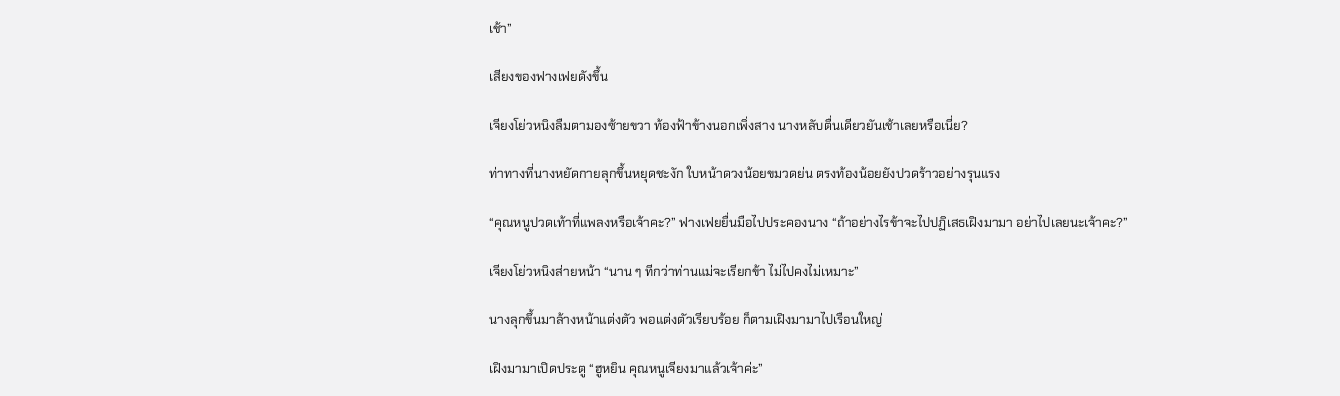เช้า”

เสียงของฟางเฟยดังขึ้น

เจียงโย่วหนิงลืมตามองซ้ายขวา ท้องฟ้าข้างนอกเพิ่งสาง นางหลับตื่นเดียวยันเช้าเลยหรือเนี่ย?

ท่าทางที่นางหยัดกายลุกขึ้นหยุดชะงัก ใบหน้าดวงน้อยขมวดย่น ตรงท้องน้อยยังปวดร้าวอย่างรุนแรง

“คุณหนูปวดเท้าที่แพลงหรือเจ้าคะ?” ฟางเฟยยื่นมือไปประคองนาง “ถ้าอย่างไรข้าจะไปปฏิเสธเฝิงมามา อย่าไปเลยนะเจ้าคะ?”

เจียงโย่วหนิงส่ายหน้า “นาน ๆ ทีกว่าท่านแม่จะเรียกข้า ไม่ไปคงไม่เหมาะ”

นางลุกขึ้นมาล้างหน้าแต่งตัว พอแต่งตัวเรียบร้อย ก็ตามเฝิงมามาไปเรือนใหญ่

เฝิงมามาเปิดประตู “ฮูหยิน คุณหนูเจียงมาแล้วเจ้าค่ะ”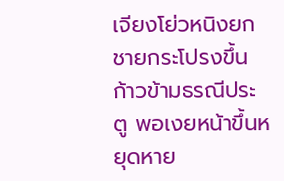เจียงโย่วหนิงยกชายกระโปรงขึ้น ก้าวข้ามธรณีประตู พอเงยหน้าขึ้นหยุดหาย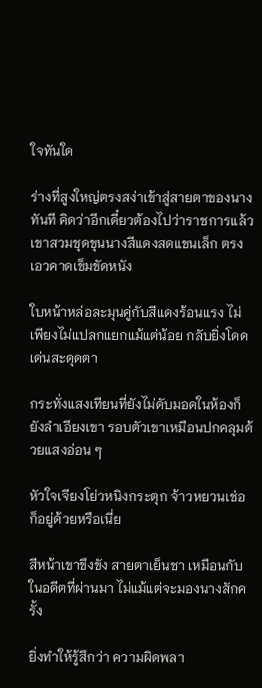ใจทันใด

ร่างที่สูงใหญ่ตรงสง่าเข้าสู่สายตาของนางทันที คิดว่าอีกเดี๋ยวต้องไปว่าราชการแล้ว เขาสวมชุดขุนนางสีแดงสดแขนเล็ก ตรงเอวคาดเข็มขัดหนัง

ใบหน้าหล่อละมุนคู่กับสีแดงร้อนแรง ไม่เพียงไม่แปลกแยกแม้แต่น้อย กลับยิ่งโดดเด่นสะดุดตา

กระทั่งแสงเทียนที่ยังไม่ดับมอดในห้องก็ยังลำเอียงเขา รอบตัวเขาเหมือนปกคลุมด้วยแสงอ่อน ๆ

หัวใจเจียงโย่วหนิงกระตุก จ้าวหยวนเช่อก็อยู่ด้วยหรือเนี่ย

สีหน้าเขาขึงขัง สายตาเย็นชา เหมือนกับในอดีตที่ผ่านมา ไม่แม้แต่จะมองนางสักครั้ง

ยิ่งทำให้รู้สึกว่า ความผิดพลา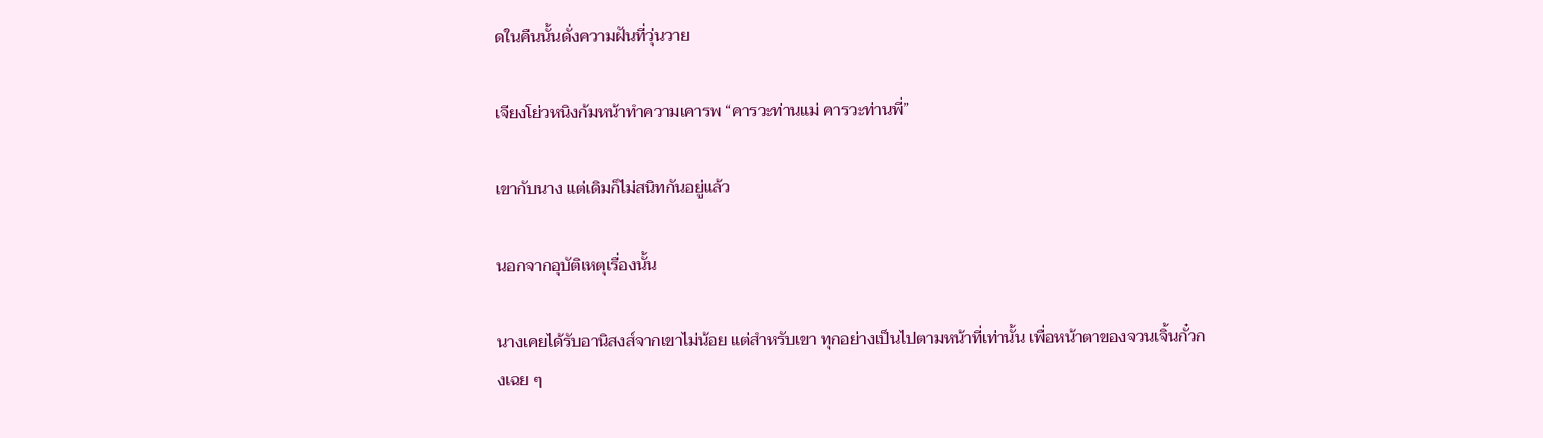ดในคืนนั้นดั่งความฝันที่วุ่นวาย

เจียงโย่วหนิงก้มหน้าทำความเคารพ “คารวะท่านแม่ คารวะท่านพี่”

เขากับนาง แต่เดิมก็ไม่สนิทกันอยู่แล้ว

นอกจากอุบัติเหตุเรื่องนั้น

นางเคยได้รับอานิสงส์จากเขาไม่น้อย แต่สำหรับเขา ทุกอย่างเป็นไปตามหน้าที่เท่านั้น เพื่อหน้าตาของจวนเจิ้นกั๋วกงเฉย ๆ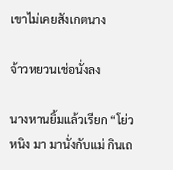เขาไม่เคยสังเกตนาง

จ้าวหยวนเช่อนั่งลง

นางหานยิ้มแล้วเรียก “โย่วหนิง มา มานั่งกับแม่ กินเถ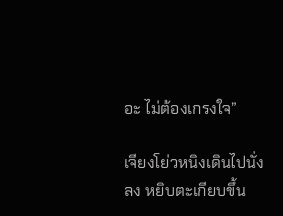อะ ไม่ต้องเกรงใจ”

เจียงโย่วหนิงเดินไปนั่งลง หยิบตะเกียบขึ้น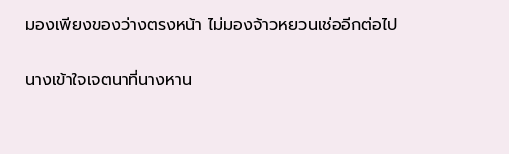มองเพียงของว่างตรงหน้า ไม่มองจ้าวหยวนเช่ออีกต่อไป

นางเข้าใจเจตนาที่นางหาน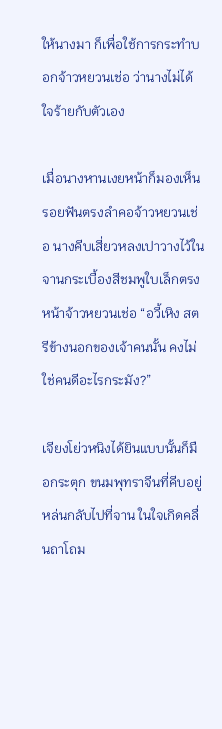ให้นางมา ก็เพื่อใช้การกระทำบอกจ้าวหยวนเช่อ ว่านางไม่ได้ใจร้ายกับตัวเอง

เมื่อนางหานเงยหน้าก็มองเห็นรอยฟันตรงลำคอจ้าวหยวนเช่อ นางคีบเสี่ยวหลงเปาวางไว้ในจานกระเบื้องสีชมพูใบเล็กตรงหน้าจ้าวหยวนเช่อ “อวี้เหิง สตรีข้างนอกของเจ้าคนนั้น คงไม่ใช่คนดีอะไรกระมัง?”

เจียงโย่วหนิงได้ยินแบบนั้นก็มือกระตุก ขนมพุทราจีนที่คีบอยู่หล่นกลับไปที่จาน ในใจเกิดคลื่นถาโถม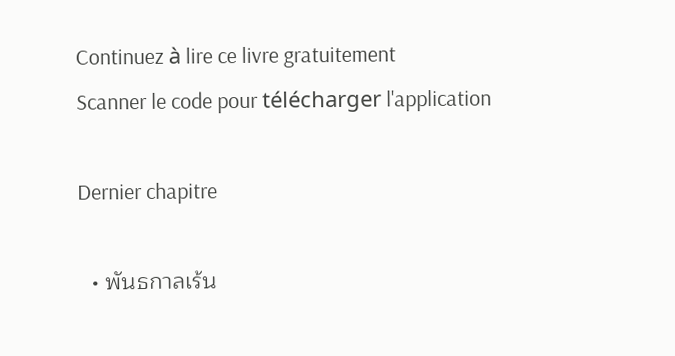Continuez à lire ce livre gratuitement
Scanner le code pour télécharger l'application

Dernier chapitre

  • พันธกาลเร้น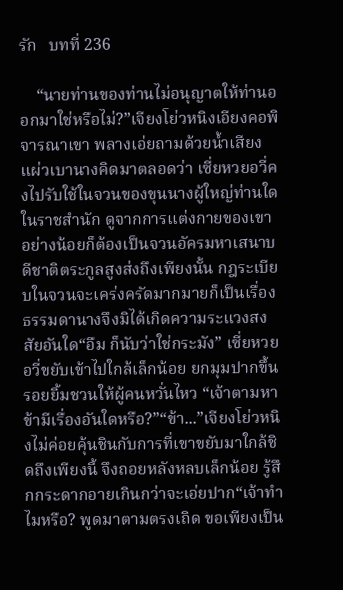รัก   บทที่ 236

    “นายท่านของท่านไม่อนุญาตให้ท่านออกมาใช่หรือไม่?”เจียงโย่วหนิงเอียงคอพิจารณาเขา พลางเอ่ยถามด้วยน้ำเสียงแผ่วเบานางคิดมาตลอดว่า เซี่ยหวยอวี่คงไปรับใช้ในจวนของขุนนางผู้ใหญ่ท่านใดในราชสำนัก ดูจากการแต่งกายของเขา อย่างน้อยก็ต้องเป็นจวนอัครมหาเสนาบดีชาติตระกูลสูงส่งถึงเพียงนั้น กฎระเบียบในจวนจะเคร่งครัดมากมายก็เป็นเรื่องธรรมดานางจึงมิได้เกิดความระแวงสงสัยอันใด“อืม ก็นับว่าใช่กระมัง” เซี่ยหวยอวี่ขยับเข้าไปใกล้เล็กน้อย ยกมุมปากขึ้น รอยยิ้มชวนให้ผู้คนหวั่นไหว “เจ้าตามหาข้ามีเรื่องอันใดหรือ?”“ข้า...”เจียงโย่วหนิงไม่ค่อยคุ้นชินกับการที่เขาขยับมาใกล้ชิดถึงเพียงนี้ จึงถอยหลังหลบเล็กน้อย รู้สึกกระดากอายเกินกว่าจะเอ่ยปาก“เจ้าทำไมหรือ? พูดมาตามตรงเถิด ขอเพียงเป็น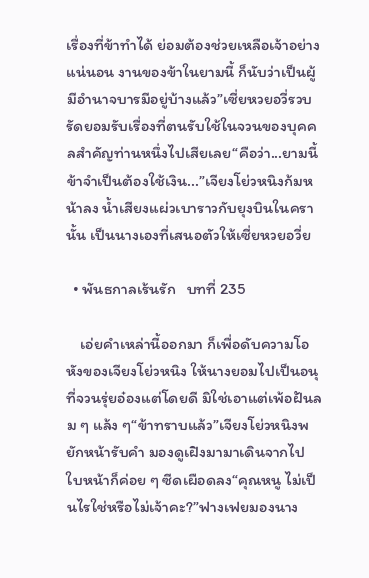เรื่องที่ข้าทำได้ ย่อมต้องช่วยเหลือเจ้าอย่างแน่นอน งานของข้าในยามนี้ ก็นับว่าเป็นผู้มีอำนาจบารมีอยู่บ้างแล้ว”เซี่ยหวยอวี่รวบรัดยอมรับเรื่องที่ตนรับใช้ในจวนของบุคคลสำคัญท่านหนึ่งไปเสียเลย“คือว่า...ยามนี้ข้าจำเป็นต้องใช้เงิน...”เจียงโย่วหนิงก้มหน้าลง น้ำเสียงแผ่วเบาราวกับยุงบินในครานั้น เป็นนางเองที่เสนอตัวให้เซี่ยหวยอวี่ย

  • พันธกาลเร้นรัก   บทที่ 235

    เอ่ยคำเหล่านี้ออกมา ก็เพื่อดับความโอหังของเจียงโย่วหนิง ให้นางยอมไปเป็นอนุที่จวนรุ่ยอ๋องแต่โดยดี มิใช่เอาแต่เพ้อฝันลม ๆ แล้ง ๆ“ข้าทราบแล้ว”เจียงโย่วหนิงพยักหน้ารับคำ มองดูเฝิงมามาเดินจากไป ใบหน้าก็ค่อย ๆ ซีดเผือดลง“คุณหนู ไม่เป็นไรใช่หรือไม่เจ้าคะ?”ฟางเฟยมองนาง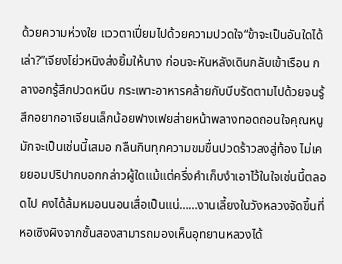ด้วยความห่วงใย แววตาเปี่ยมไปด้วยความปวดใจ“ข้าจะเป็นอันใดได้เล่า?”เจียงโย่วหนิงส่งยิ้มให้นาง ก่อนจะหันหลังเดินกลับเข้าเรือน กลางอกรู้สึกปวดหนึบ กระเพาะอาหารคล้ายกับบีบรัดตามไปด้วยจนรู้สึกอยากอาเจียนเล็กน้อยฟางเฟยส่ายหน้าพลางทอดถอนใจคุณหนูมักจะเป็นเช่นนี้เสมอ กลืนกินทุกความขมขื่นปวดร้าวลงสู่ท้อง ไม่เคยยอมปริปากบอกกล่าวผู้ใดแม้แต่ครึ่งคำเก็บงำเอาไว้ในใจเช่นนี้ตลอดไป คงได้ล้มหมอนนอนเสื่อเป็นแน่……งานเลี้ยงในวังหลวงจัดขึ้นที่หอเซิงผิงจากชั้นสองสามารถมองเห็นอุทยานหลวงได้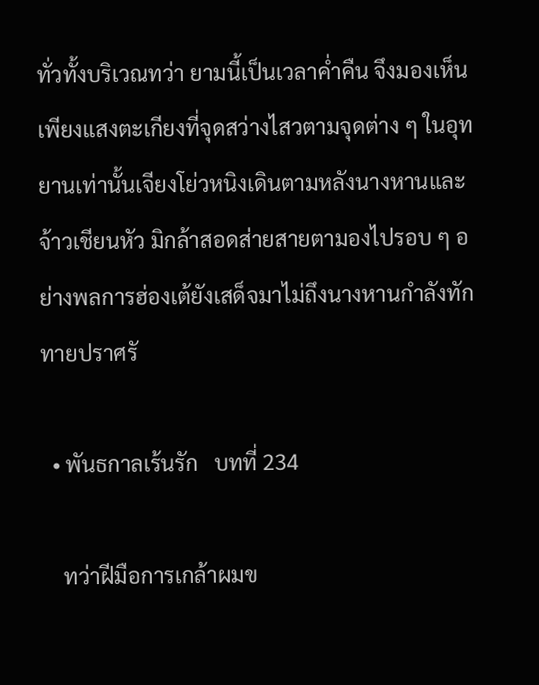ทั่วทั้งบริเวณทว่า ยามนี้เป็นเวลาค่ำคืน จึงมองเห็นเพียงแสงตะเกียงที่จุดสว่างไสวตามจุดต่าง ๆ ในอุทยานเท่านั้นเจียงโย่วหนิงเดินตามหลังนางหานและจ้าวเชียนหัว มิกล้าสอดส่ายสายตามองไปรอบ ๆ อย่างพลการฮ่องเต้ยังเสด็จมาไม่ถึงนางหานกำลังทักทายปราศรั

  • พันธกาลเร้นรัก   บทที่ 234

    ทว่าฝีมือการเกล้าผมข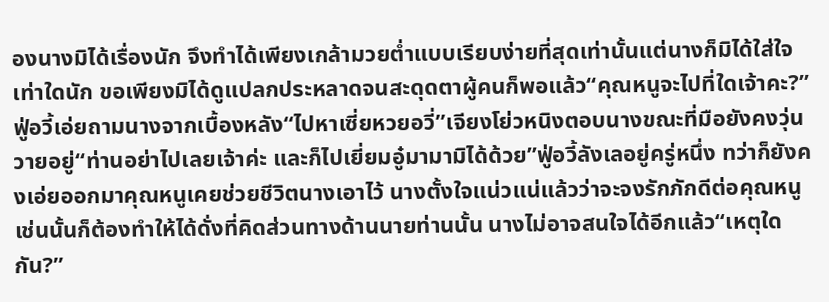องนางมิได้เรื่องนัก จึงทำได้เพียงเกล้ามวยต่ำแบบเรียบง่ายที่สุดเท่านั้นแต่นางก็มิได้ใส่ใจเท่าใดนัก ขอเพียงมิได้ดูแปลกประหลาดจนสะดุดตาผู้คนก็พอแล้ว“คุณหนูจะไปที่ใดเจ้าคะ?”ฟู่อวี้เอ่ยถามนางจากเบื้องหลัง“ไปหาเซี่ยหวยอวี่”เจียงโย่วหนิงตอบนางขณะที่มือยังคงวุ่นวายอยู่“ท่านอย่าไปเลยเจ้าค่ะ และก็ไปเยี่ยมอู๋มามามิได้ด้วย”ฟู่อวี้ลังเลอยู่ครู่หนึ่ง ทว่าก็ยังคงเอ่ยออกมาคุณหนูเคยช่วยชีวิตนางเอาไว้ นางตั้งใจแน่วแน่แล้วว่าจะจงรักภักดีต่อคุณหนู เช่นนั้นก็ต้องทำให้ได้ดั่งที่คิดส่วนทางด้านนายท่านนั้น นางไม่อาจสนใจได้อีกแล้ว“เหตุใดกัน?”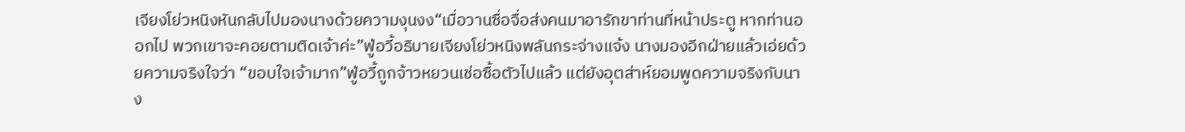เจียงโย่วหนิงหันกลับไปมองนางด้วยความงุนงง“เมื่อวานซื่อจื่อส่งคนมาอารักขาท่านที่หน้าประตู หากท่านออกไป พวกเขาจะคอยตามติดเจ้าค่ะ”ฟู่อวี้อธิบายเจียงโย่วหนิงพลันกระจ่างแจ้ง นางมองอีกฝ่ายแล้วเอ่ยด้วยความจริงใจว่า “ขอบใจเจ้ามาก”ฟู่อวี้ถูกจ้าวหยวนเช่อซื้อตัวไปแล้ว แต่ยังอุตส่าห์ยอมพูดความจริงกับนาง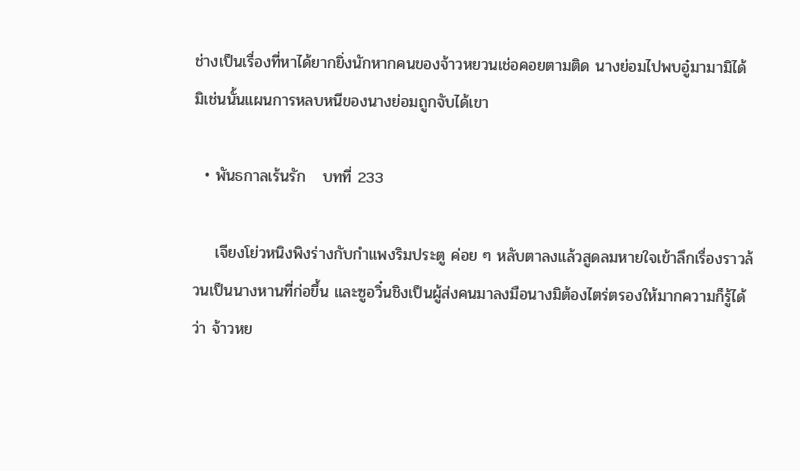ช่างเป็นเรื่องที่หาได้ยากยิ่งนักหากคนของจ้าวหยวนเช่อคอยตามติด นางย่อมไปพบอู๋มามามิได้ มิเช่นนั้นแผนการหลบหนีของนางย่อมถูกจับได้เขา

  • พันธกาลเร้นรัก   บทที่ 233

    เจียงโย่วหนิงพิงร่างกับกำแพงริมประตู ค่อย ๆ หลับตาลงแล้วสูดลมหายใจเข้าลึกเรื่องราวล้วนเป็นนางหานที่ก่อขึ้น และซูอวิ๋นชิงเป็นผู้ส่งคนมาลงมือนางมิต้องไตร่ตรองให้มากความก็รู้ได้ว่า จ้าวหย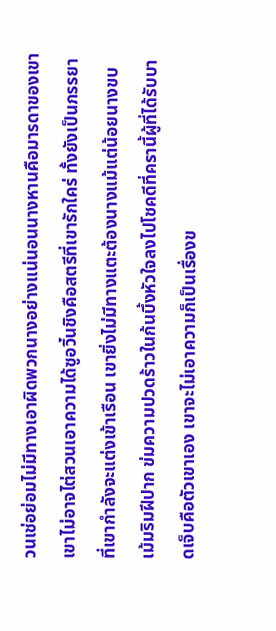วนเช่อย่อมไม่มีทางเอาผิดพวกนางอย่างแน่นอนนางหานคือมารดาของเขา เขาไม่อาจไต่สวนเอาความได้ซูอวิ๋นชิงคือสตรีที่เขารักใคร่ ทั้งยังเป็นภรรยาที่เขากำลังจะแต่งเข้าเรือน เขายิ่งไม่มีทางแตะต้องนางแม้แต่น้อยนางขบเม้มริมฝีปาก ข่มความปวดร้าวในก้นบึ้งหัวใจลงไปโชคดีที่ครานี้ผู้ที่ได้รับบาดเจ็บคือตัวเขาเอง เขาจะไม่เอาความก็เป็นเรื่องข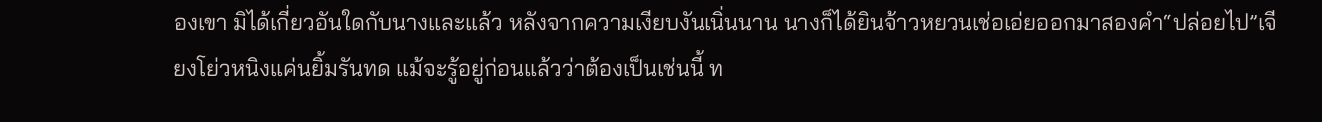องเขา มิได้เกี่ยวอันใดกับนางและแล้ว หลังจากความเงียบงันเนิ่นนาน นางก็ได้ยินจ้าวหยวนเช่อเอ่ยออกมาสองคำ“ปล่อยไป”เจียงโย่วหนิงแค่นยิ้มรันทด แม้จะรู้อยู่ก่อนแล้วว่าต้องเป็นเช่นนี้ ท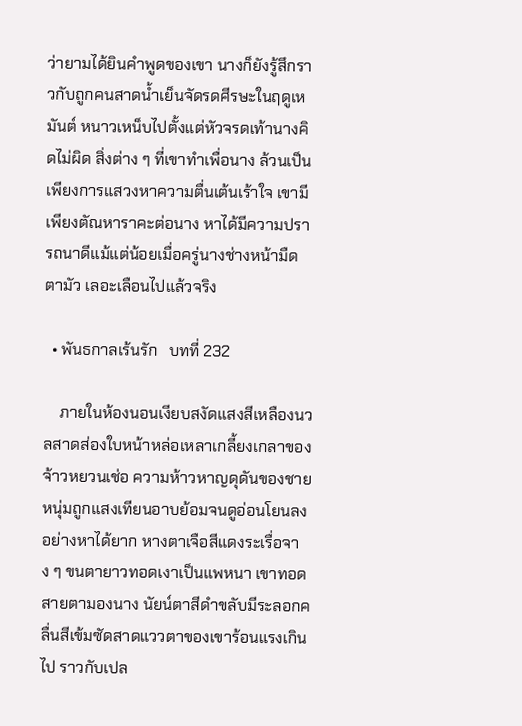ว่ายามได้ยินคำพูดของเขา นางก็ยังรู้สึกราวกับถูกคนสาดน้ำเย็นจัดรดศีรษะในฤดูเหมันต์ หนาวเหน็บไปตั้งแต่หัวจรดเท้านางคิดไม่ผิด สิ่งต่าง ๆ ที่เขาทำเพื่อนาง ล้วนเป็นเพียงการแสวงหาความตื่นเต้นเร้าใจ เขามีเพียงตัณหาราคะต่อนาง หาได้มีความปรารถนาดีแม้แต่น้อยเมื่อครู่นางช่างหน้ามืดตามัว เลอะเลือนไปแล้วจริง

  • พันธกาลเร้นรัก   บทที่ 232

    ภายในห้องนอนเงียบสงัดแสงสีเหลืองนวลสาดส่องใบหน้าหล่อเหลาเกลี้ยงเกลาของจ้าวหยวนเช่อ ความห้าวหาญดุดันของชายหนุ่มถูกแสงเทียนอาบย้อมจนดูอ่อนโยนลงอย่างหาได้ยาก หางตาเจือสีแดงระเรื่อจาง ๆ ขนตายาวทอดเงาเป็นแพหนา เขาทอดสายตามองนาง นัยน์ตาสีดำขลับมีระลอกคลื่นสีเข้มซัดสาดแววตาของเขาร้อนแรงเกินไป ราวกับเปล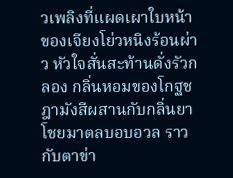วเพลิงที่แผดเผาใบหน้าของเจียงโย่วหนิงร้อนผ่าว หัวใจสั่นสะท้านดั่งรัวกลอง กลิ่นหอมของโกฐชฎามังสีผสานกับกลิ่นยาโชยมาตลบอบอวล ราวกับตาข่า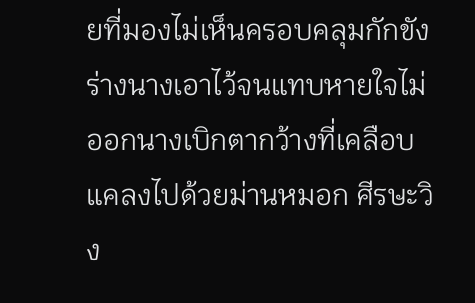ยที่มองไม่เห็นครอบคลุมกักขังร่างนางเอาไว้จนแทบหายใจไม่ออกนางเบิกตากว้างที่เคลือบแคลงไปด้วยม่านหมอก ศีรษะวิง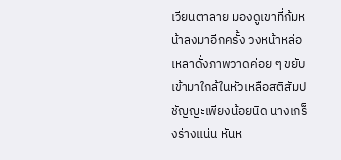เวียนตาลาย มองดูเขาที่ก้มหน้าลงมาอีกครั้ง วงหน้าหล่อเหลาดั่งภาพวาดค่อย ๆ ขยับเข้ามาใกล้ในหัวเหลือสติสัมปชัญญะเพียงน้อยนิด นางเกร็งร่างแน่น หันห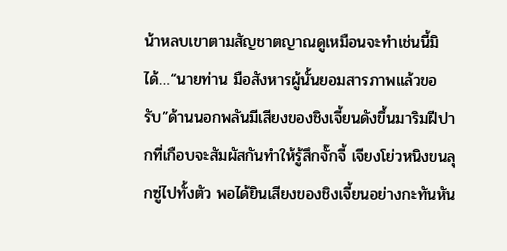น้าหลบเขาตามสัญชาตญาณดูเหมือนจะทำเช่นนี้มิได้…“นายท่าน มือสังหารผู้นั้นยอมสารภาพแล้วขอรับ”ด้านนอกพลันมีเสียงของชิงเจี้ยนดังขึ้นมาริมฝีปากที่เกือบจะสัมผัสกันทำให้รู้สึกจั๊กจี้ เจียงโย่วหนิงขนลุกซู่ไปทั้งตัว พอได้ยินเสียงของชิงเจี้ยนอย่างกะทันหัน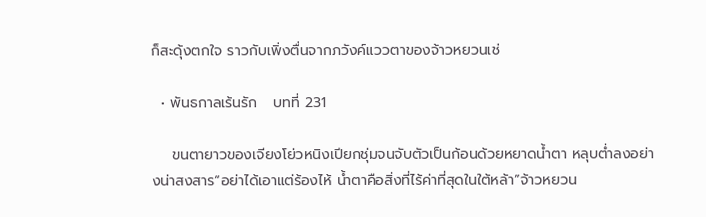ก็สะดุ้งตกใจ ราวกับเพิ่งตื่นจากภวังค์แววตาของจ้าวหยวนเช่

  • พันธกาลเร้นรัก   บทที่ 231

    ขนตายาวของเจียงโย่วหนิงเปียกชุ่มจนจับตัวเป็นก้อนด้วยหยาดน้ำตา หลุบต่ำลงอย่างน่าสงสาร“อย่าได้เอาแต่ร้องไห้ น้ำตาคือสิ่งที่ไร้ค่าที่สุดในใต้หล้า”จ้าวหยวน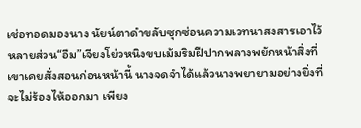เช่อทอดมองนาง นัยน์ตาดำขลับซุกซ่อนความเวทนาสงสารเอาไว้หลายส่วน“อืม”เจียงโย่วหนิงขบเม้มริมฝีปากพลางพยักหน้าสิ่งที่เขาเคยสั่งสอนก่อนหน้านี้ นางจดจำได้แล้วนางพยายามอย่างยิ่งที่จะไม่ร้องไห้ออกมา เพียง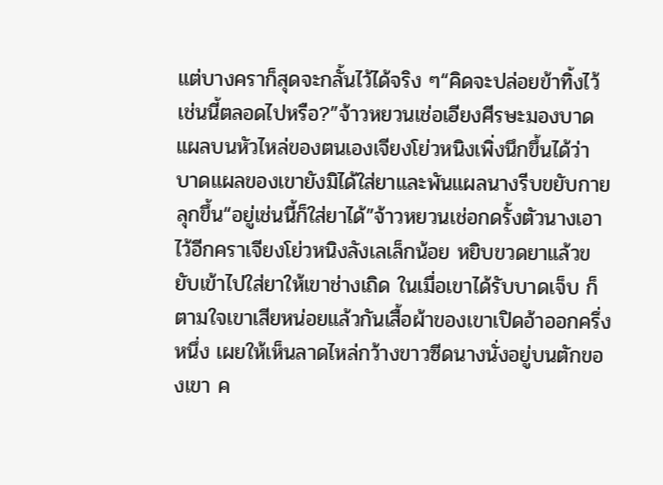แต่บางคราก็สุดจะกลั้นไว้ได้จริง ๆ“คิดจะปล่อยข้าทิ้งไว้เช่นนี้ตลอดไปหรือ?”จ้าวหยวนเช่อเอียงศีรษะมองบาดแผลบนหัวไหล่ของตนเองเจียงโย่วหนิงเพิ่งนึกขึ้นได้ว่า บาดแผลของเขายังมิได้ใส่ยาและพันแผลนางรีบขยับกายลุกขึ้น“อยู่เช่นนี้ก็ใส่ยาได้”จ้าวหยวนเช่อกดรั้งตัวนางเอาไว้อีกคราเจียงโย่วหนิงลังเลเล็กน้อย หยิบขวดยาแล้วขยับเข้าไปใส่ยาให้เขาช่างเถิด ในเมื่อเขาได้รับบาดเจ็บ ก็ตามใจเขาเสียหน่อยแล้วกันเสื้อผ้าของเขาเปิดอ้าออกครึ่งหนึ่ง เผยให้เห็นลาดไหล่กว้างขาวซีดนางนั่งอยู่บนตักของเขา ค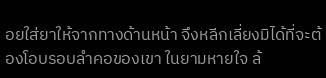อยใส่ยาให้จากทางด้านหน้า จึงหลีกเลี่ยงมิได้ที่จะต้องโอบรอบลำคอของเขา ในยามหายใจ ล้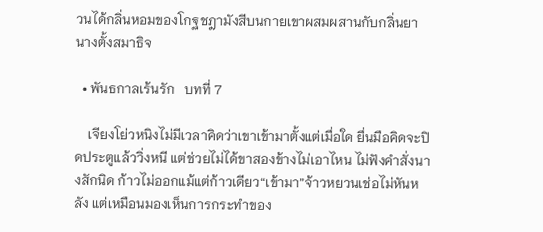วนได้กลิ่นหอมของโกฐชฎามังสีบนกายเขาผสมผสานกับกลิ่นยา นางตั้งสมาธิจ

  • พันธกาลเร้นรัก   บทที่ 7

    เจียงโย่วหนิงไม่มีเวลาคิดว่าเขาเข้ามาตั้งแต่เมื่อใด ยื่นมือคิดจะปิดประตูแล้ววิ่งหนี แต่ช่วยไม่ได้ขาสองข้างไม่เอาไหน ไม่ฟังคำสั่งนางสักนิด ก้าวไม่ออกแม้แต่ก้าวเดียว“เข้ามา”จ้าวหยวนเช่อไม่หันหลัง แต่เหมือนมองเห็นการกระทำของ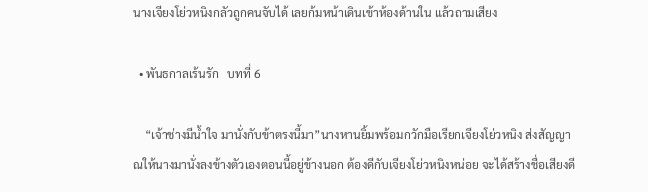นางเจียงโย่วหนิงกลัวถูกคนจับได้ เลยก้มหน้าเดินเข้าห้องด้านใน แล้วถามเสียง

  • พันธกาลเร้นรัก   บทที่ 6

    “เจ้าช่างมีน้ำใจ มานั่งกับข้าตรงนี้มา”นางหานยิ้มพร้อมกวักมือเรียกเจียงโย่วหนิง ส่งสัญญาณให้นางมานั่งลงข้างตัวเองตอนนี้อยู่ข้างนอก ต้องดีกับเจียงโย่วหนิงหน่อย จะได้สร้างชื่อเสียงดี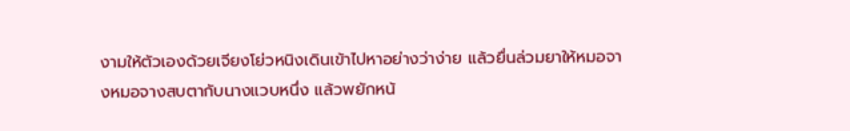งามให้ตัวเองด้วยเจียงโย่วหนิงเดินเข้าไปหาอย่างว่าง่าย แล้วยื่นล่วมยาให้หมอจางหมอจางสบตากับนางแวบหนึ่ง แล้วพยักหน้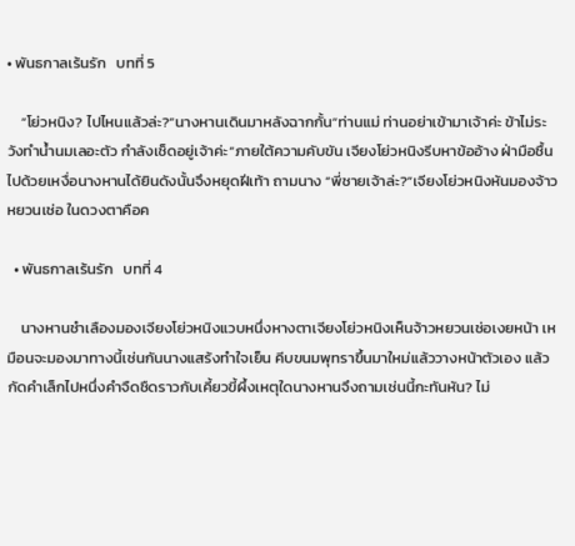• พันธกาลเร้นรัก   บทที่ 5

    “โย่วหนิง? ไปไหนแล้วล่ะ?”นางหานเดินมาหลังฉากกั้น“ท่านแม่ ท่านอย่าเข้ามาเจ้าค่ะ ข้าไม่ระวังทำน้ำนมเลอะตัว กำลังเช็ดอยู่เจ้าค่ะ”ภายใต้ความคับขัน เจียงโย่วหนิงรีบหาข้ออ้าง ฝ่ามือชื้นไปด้วยเหงื่อนางหานได้ยินดังนั้นจึงหยุดฝีเท้า ถามนาง “พี่ชายเจ้าล่ะ?”เจียงโย่วหนิงหันมองจ้าวหยวนเช่อ ในดวงตาคือค

  • พันธกาลเร้นรัก   บทที่ 4

    นางหานชำเลืองมองเจียงโย่วหนิงแวบหนึ่งหางตาเจียงโย่วหนิงเห็นจ้าวหยวนเช่อเงยหน้า เหมือนจะมองมาทางนี้เช่นกันนางแสร้งทำใจเย็น คีบขนมพุทราขึ้นมาใหม่แล้ววางหน้าตัวเอง แล้วกัดคำเล็กไปหนึ่งคำจืดชืดราวกับเคี้ยวขี้ผึ้งเหตุใดนางหานจึงถามเช่นนี้กะทันหัน? ไม่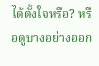ได้ตั้งใจหรือ? หรือดูบางอย่างออก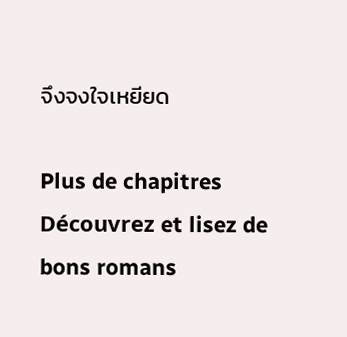จึงจงใจเหยียด

Plus de chapitres
Découvrez et lisez de bons romans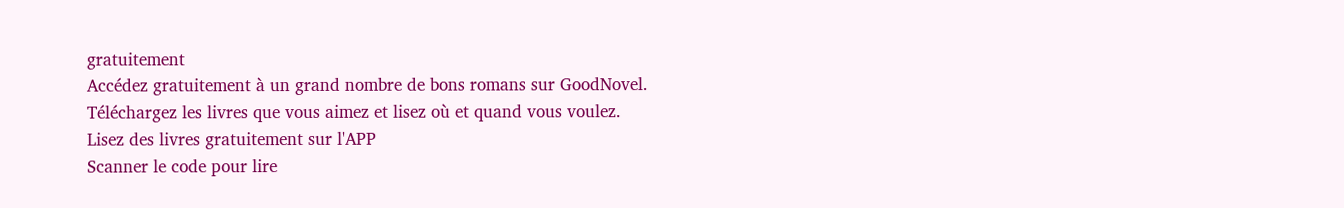gratuitement
Accédez gratuitement à un grand nombre de bons romans sur GoodNovel. Téléchargez les livres que vous aimez et lisez où et quand vous voulez.
Lisez des livres gratuitement sur l'APP
Scanner le code pour lire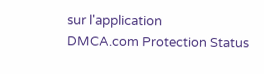sur l'application
DMCA.com Protection Status